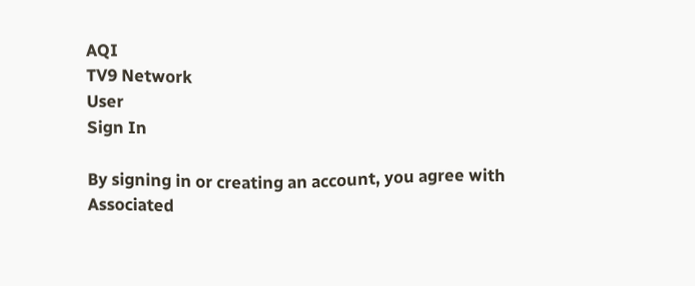AQI
TV9 Network
User
Sign In

By signing in or creating an account, you agree with Associated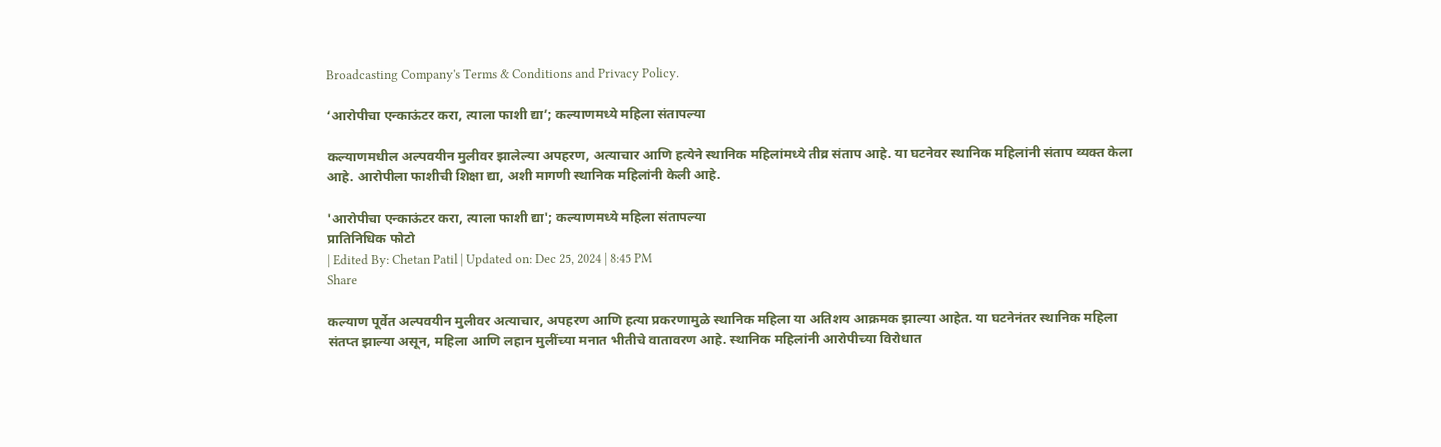Broadcasting Company's Terms & Conditions and Privacy Policy.

‘आरोपीचा एन्काऊंटर करा, त्याला फाशी द्या’; कल्याणमध्ये महिला संतापल्या

कल्याणमधील अल्पवयीन मुलीवर झालेल्या अपहरण, अत्याचार आणि हत्येने स्थानिक महिलांमध्ये तीव्र संताप आहे. या घटनेवर स्थानिक महिलांनी संताप व्यक्त केला आहे. आरोपीला फाशीची शिक्षा द्या, अशी मागणी स्थानिक महिलांनी केली आहे.

'आरोपीचा एन्काऊंटर करा, त्याला फाशी द्या'; कल्याणमध्ये महिला संतापल्या
प्रातिनिधिक फोटो
| Edited By: Chetan Patil | Updated on: Dec 25, 2024 | 8:45 PM
Share

कल्याण पूर्वेत अल्पवयीन मुलीवर अत्याचार, अपहरण आणि हत्या प्रकरणामुळे स्थानिक महिला या अतिशय आक्रमक झाल्या आहेत. या घटनेनंतर स्थानिक महिला संतप्त झाल्या असून, महिला आणि लहान मुलींच्या मनात भीतीचे वातावरण आहे. स्थानिक महिलांनी आरोपीच्या विरोधात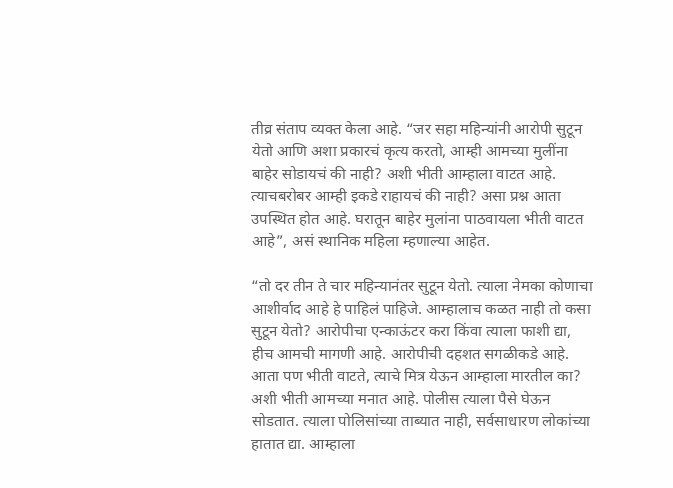तीव्र संताप व्यक्त केला आहे. “जर सहा महिन्यांनी आरोपी सुटून येतो आणि अशा प्रकारचं कृत्य करतो, आम्ही आमच्या मुलींना बाहेर सोडायचं की नाही? अशी भीती आम्हाला वाटत आहे. त्याचबरोबर आम्ही इकडे राहायचं की नाही? असा प्रश्न आता उपस्थित होत आहे. घरातून बाहेर मुलांना पाठवायला भीती वाटत आहे”, असं स्थानिक महिला म्हणाल्या आहेत.

“तो दर तीन ते चार महिन्यानंतर सुटून येतो. त्याला नेमका कोणाचा आशीर्वाद आहे हे पाहिलं पाहिजे. आम्हालाच कळत नाही तो कसा सुटून येतो? आरोपीचा एन्काऊंटर करा किंवा त्याला फाशी द्या, हीच आमची मागणी आहे. आरोपीची दहशत सगळीकडे आहे. आता पण भीती वाटते, त्याचे मित्र येऊन आम्हाला मारतील का? अशी भीती आमच्या मनात आहे. पोलीस त्याला पैसे घेऊन सोडतात. त्याला पोलिसांच्या ताब्यात नाही, सर्वसाधारण लोकांच्या हातात द्या. आम्हाला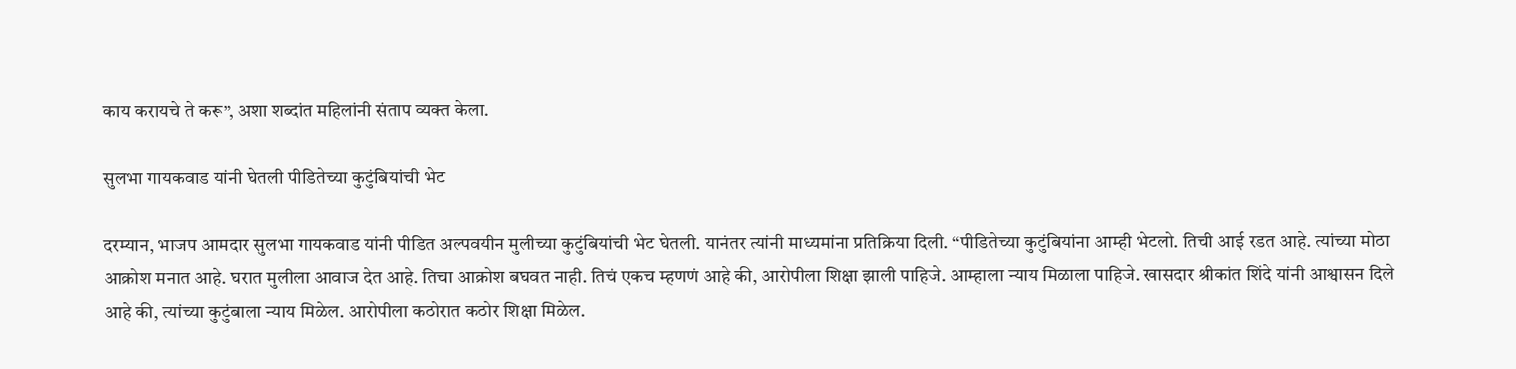काय करायचे ते करू”, अशा शब्दांत महिलांनी संताप व्यक्त केला.

सुलभा गायकवाड यांनी घेतली पीडितेच्या कुटुंबियांची भेट

दरम्यान, भाजप आमदार सुलभा गायकवाड यांनी पीडित अल्पवयीन मुलीच्या कुटुंबियांची भेट घेतली. यानंतर त्यांनी माध्यमांना प्रतिक्रिया दिली. “पीडितेच्या कुटुंबियांना आम्ही भेटलो. तिची आई रडत आहे. त्यांच्या मोठा आक्रोश मनात आहे. घरात मुलीला आवाज देत आहे. तिचा आक्रोश बघवत नाही. तिचं एकच म्हणणं आहे की, आरोपीला शिक्षा झाली पाहिजे. आम्हाला न्याय मिळाला पाहिजे. खासदार श्रीकांत शिंदे यांनी आश्वासन दिले आहे की, त्यांच्या कुटुंबाला न्याय मिळेल. आरोपीला कठोरात कठोर शिक्षा मिळेल.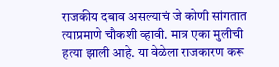राजकीय दबाव असल्याचं जे कोणी सांगतात त्याप्रमाणे चौकशी व्हावी. मात्र एका मुलीची हत्या झाली आहे. या वेळेला राजकारण करू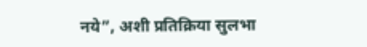नये”, अशी प्रतिक्रिया सुलभा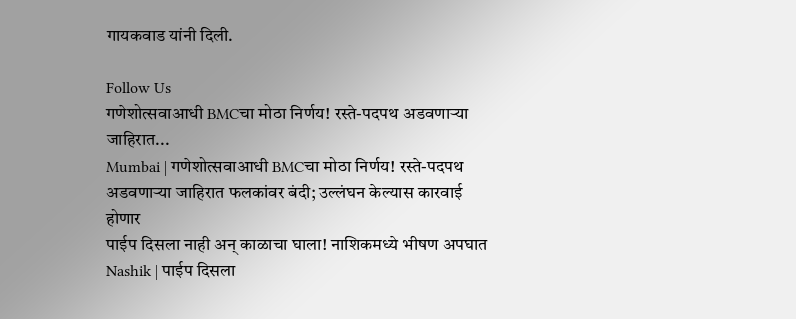गायकवाड यांनी दिली.

Follow Us
गणेशोत्सवाआधी BMCचा मोठा निर्णय! रस्ते-पदपथ अडवणाऱ्या जाहिरात...
Mumbai | गणेशोत्सवाआधी BMCचा मोठा निर्णय! रस्ते-पदपथ अडवणाऱ्या जाहिरात फलकांवर बंदी; उल्लंघन केल्यास कारवाई होणार
पाईप दिसला नाही अन् काळाचा घाला! नाशिकमध्ये भीषण अपघात
Nashik | पाईप दिसला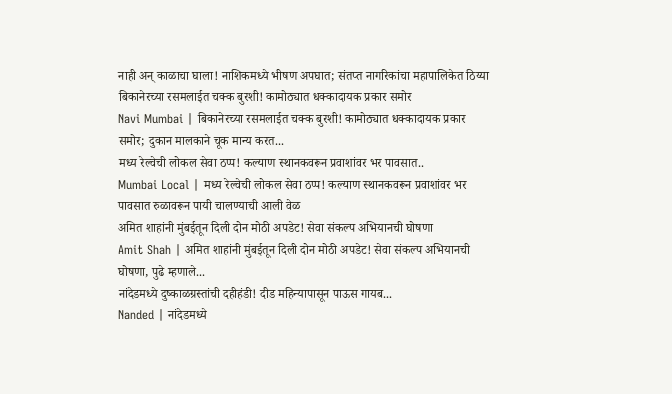नाही अन् काळाचा घाला! नाशिकमध्ये भीषण अपघात; संतप्त नागरिकांचा महापालिकेत ठिय्या
बिकानेरच्या रसमलाईत चक्क बुरशी! कामोठ्यात धक्कादायक प्रकार समोर
Navi Mumbai | बिकानेरच्या रसमलाईत चक्क बुरशी! कामोठ्यात धक्कादायक प्रकार समोर; दुकान मालकाने चूक मान्य करत...
मध्य रेल्वेची लोकल सेवा ठप्प! कल्याण स्थानकवरून प्रवाशांवर भर पावसात..
Mumbai Local | मध्य रेल्वेची लोकल सेवा ठप्प! कल्याण स्थानकवरून प्रवाशांवर भर पावसात रुळावरून पायी चालण्याची आली वेळ
अमित शाहांनी मुंबईतून दिली दोन मोठी अपडेट! सेवा संकल्प अभियानची घोषणा
Amit Shah | अमित शाहांनी मुंबईतून दिली दोन मोठी अपडेट! सेवा संकल्प अभियानची घोषणा, पुढे म्हणाले...
नांदेडमध्ये दुष्काळग्रस्तांची दहीहंडी! दीड महिन्यापासून पाऊस गायब...
Nanded | नांदेडमध्ये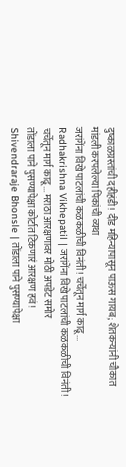दुष्काळग्रस्तांची दहीहंडी! दीड महिन्यापासून पाऊस गायब; शेतकऱ्यांनी चौकात मांडली करपलेल्या पिकांची व्यथा
जरांगेंना विखे पाटलांची कळकळीची विनंती! चर्चेतून मार्ग काढू...
Radhakrishna Vikhepatil | जरांगेंना विखे पाटलांची कळकळीची विनंती! चर्चेतून मार्ग काढू... मराठा आरक्षणावर मोठी अपडेट समोर
तोंडाला पाने पुसण्यापेक्षा कोर्टात टिकणारं आरक्षण हवं!
Shivendraraje Bhonsle | तोंडाला पाने पुसण्यापेक्षा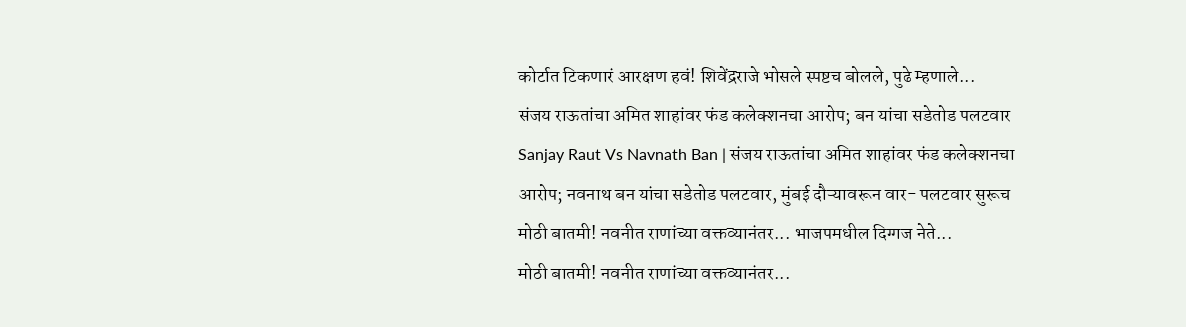कोर्टात टिकणारं आरक्षण हवं! शिवेंद्रराजे भोसले स्पष्टच बोलले, पुढे म्हणाले...
संजय राऊतांचा अमित शाहांवर फंड कलेक्शनचा आरोप; बन यांचा सडेतोड पलटवार
Sanjay Raut Vs Navnath Ban | संजय राऊतांचा अमित शाहांवर फंड कलेक्शनचा आरोप; नवनाथ बन यांचा सडेतोड पलटवार, मुंबई दौऱ्यावरून वार- पलटवार सुरूच
मोठी बातमी! नवनीत राणांच्या वक्तव्यानंतर... भाजपमधील दिग्गज नेते...
मोठी बातमी! नवनीत राणांच्या वक्तव्यानंतर...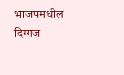भाजपमधील दिग्गज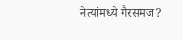नेत्यांमध्ये गैरसमज?